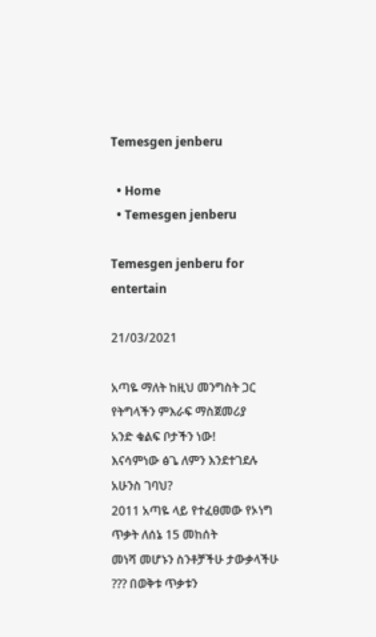Temesgen jenberu

  • Home
  • Temesgen jenberu

Temesgen jenberu for entertain

21/03/2021

አጣዬ ማለት ከዚህ መንግስት ጋር የትግላችን ምእራፍ ማስጀመሪያ
አንድ ቁልፍ ቦታችን ነው!
እናሳምነው ፅጌ ለምን እንደተገደሉ አሁንስ ገባህ?
2011 አጣዬ ላይ የተፈፀመው የኦነግ ጥቃት ለሰኔ 15 መከሰት
መነሻ መሆኑን ስንቶቻችሁ ታውቃላችሁ ??? በወቅቱ ጥቃቱን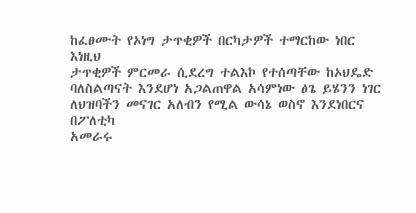ከፈፀሙት የኦነግ ታጥቂዎች በርካታዎች ተማርከው ነበር እነዚህ
ታጥቂዎች ምርመራ ሲደረግ ተልእኮ የተሰጣቸው ከኦህዴድ
ባለስልጣናት እንደሆነ አጋልጠዋል አሳምነው ፅጌ ይሄንን ነገር
ለህዝባችን መናገር አለብን የሚል ውሳኔ ወስኖ እንደነበርና በፖለቲካ
አመራሩ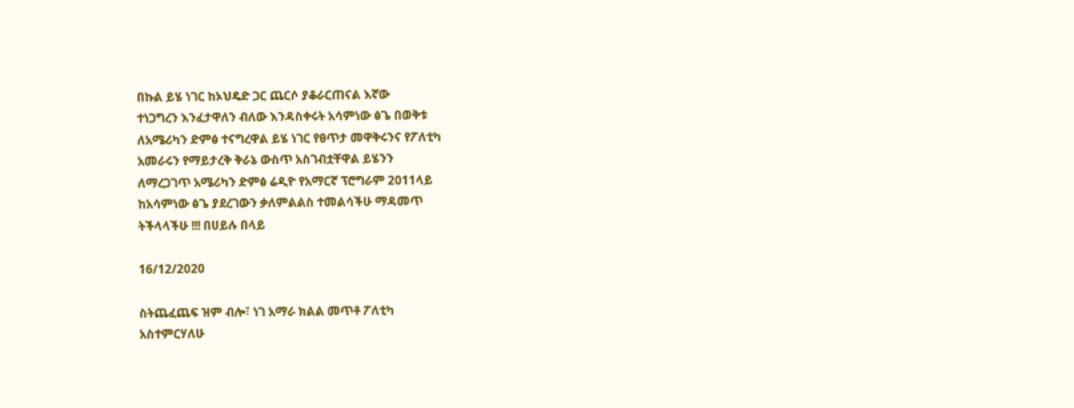በኩል ይሄ ነገር ከኦህዴድ ጋር ጨርሶ ያቆራርጠናል እኛው
ተነጋግረን እንፈታዋለን ብለው እንዳስቀሩት አሳምነው ፅጌ በወቅቱ
ለአሜሪካን ድምፅ ተናግረዋል ይሄ ነገር የፀጥታ መዋቅሩንና የፖለቲካ
አመራሩን የማይታረቅ ቅራኔ ውስጥ አስገብቷቸዋል ይሄንን
ለማረጋገጥ አሜሪካን ድምፅ ሬዲዮ የአማርኛ ፕሮግራም 2011ላይ
ከአሳምነው ፅጌ ያደረገውን ቃለምልልስ ተመልሳችሁ ማዳመጥ
ትችላላችሁ !!! በሀይሉ በላይ

16/12/2020

ስትጨፈጨፍ ዝም ብሎ፣ ነገ አማራ ክልል መጥቶ ፖለቲካ
አስተምርሃለሁ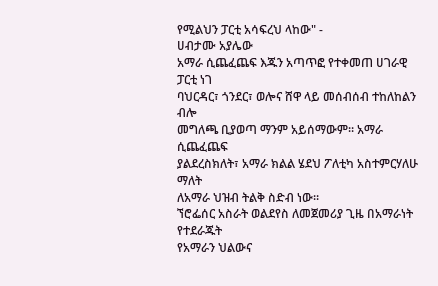የሚልህን ፓርቲ አሳፍረህ ላከው" -
ሀብታሙ አያሌው
አማራ ሲጨፈጨፍ እጁን አጣጥፎ የተቀመጠ ሀገራዊ ፓርቲ ነገ
ባህርዳር፣ ጎንደር፣ ወሎና ሸዋ ላይ መሰብሰብ ተከለከልን ብሎ
መግለጫ ቢያወጣ ማንም አይሰማውም። አማራ ሲጨፈጨፍ
ያልደረስክለት፣ አማራ ክልል ሄደህ ፖለቲካ አስተምርሃለሁ ማለት
ለአማራ ህዝብ ትልቅ ስድብ ነው።
ኘሮፌሰር አስራት ወልደየስ ለመጀመሪያ ጊዜ በአማራነት የተደራጁት
የአማራን ህልውና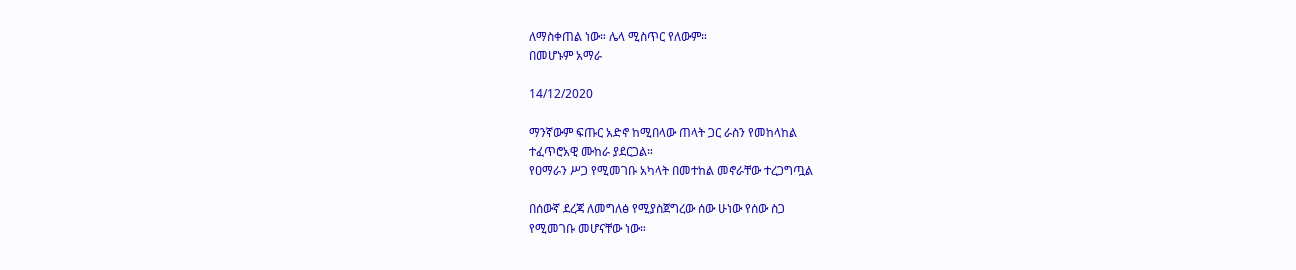ለማስቀጠል ነው። ሌላ ሚስጥር የለውም።
በመሆኑም አማራ

14/12/2020

ማንኛውም ፍጡር አድኖ ከሚበላው ጠላት ጋር ራስን የመከላከል
ተፈጥሮአዊ ሙከራ ያደርጋል።
የዐማራን ሥጋ የሚመገቡ አካላት በመተከል መኖራቸው ተረጋግጧል

በሰውኛ ደረጃ ለመግለፅ የሚያስጀግረው ሰው ሁነው የሰው ስጋ
የሚመገቡ መሆናቸው ነው።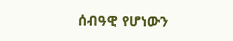ሰብዓዊ የሆነውን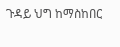ጉዳይ ህግ ከማስከበር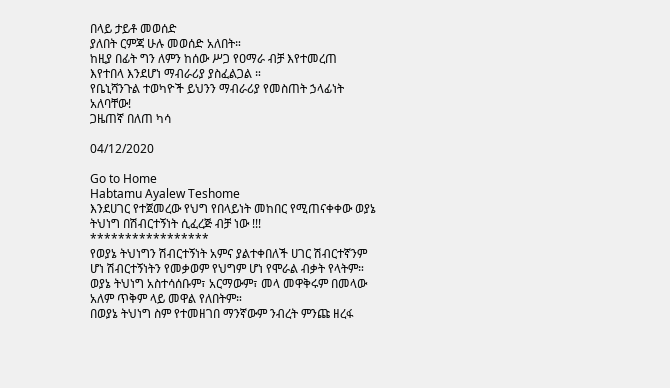በላይ ታይቶ መወሰድ
ያለበት ርምጃ ሁሉ መወሰድ አለበት።
ከዚያ በፊት ግን ለምን ከሰው ሥጋ የዐማራ ብቻ እየተመረጠ
እየተበላ እንደሆነ ማብራሪያ ያስፈልጋል ።
የቤኒሻንጉል ተወካዮች ይህንን ማብራሪያ የመስጠት ኃላፊነት
አለባቸው!
ጋዜጠኛ በለጠ ካሳ

04/12/2020

Go to Home
Habtamu Ayalew Teshome
እንደሀገር የተጀመረው የህግ የበላይነት መከበር የሚጠናቀቀው ወያኔ
ትህነግ በሽብርተኝነት ሲፈረጅ ብቻ ነው !!!
*****************
የወያኔ ትህነግን ሽብርተኝነት አምና ያልተቀበለች ሀገር ሽብርተኛንም
ሆነ ሽብርተኝነትን የመቃወም የህግም ሆነ የሞራል ብቃት የላትም።
ወያኔ ትህነግ አስተሳሰቡም፣ አርማውም፣ መላ መዋቅሩም በመላው
አለም ጥቅም ላይ መዋል የለበትም።
በወያኔ ትህነግ ስም የተመዘገበ ማንኛውም ንብረት ምንጩ ዘረፋ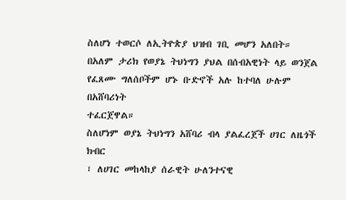ስለሆነ ተወርሶ ለኢትዮጵያ ህዝብ ገቢ መሆን አለበት።
በአለም ታሪክ የወያኔ ትህነግን ያህል በሰብአዊነት ላይ ወንጀል
የፈጸሙ ግለሰቦችም ሆኑ ቡድኖች አሉ ከተባለ ሁሉም በአሸባሪነት
ተፈርጀዋል።
ስለሆነም ወያኔ ትህነግን አሸባሪ ብላ ያልፈረጀች ሀገር ለዜጎች ክብር
፣ ለሀገር መከላከያ ሰራዊት ሁለንተናዊ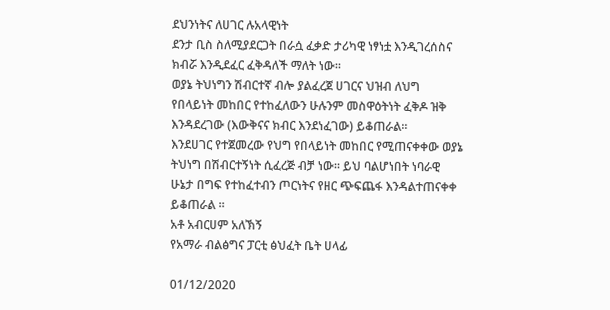ደህንነትና ለሀገር ሉአላዊነት
ደንታ ቢስ ስለሚያደርጋት በራሷ ፈቃድ ታሪካዊ ነፃነቷ እንዲገረሰስና
ክብሯ እንዲደፈር ፈቅዳለች ማለት ነው።
ወያኔ ትህነግን ሽብርተኛ ብሎ ያልፈረጀ ሀገርና ህዝብ ለህግ
የበላይነት መከበር የተከፈለውን ሁሉንም መስዋዕትነት ፈቅዶ ዝቅ
እንዳደረገው (እውቅናና ክብር እንደነፈገው) ይቆጠራል።
እንደሀገር የተጀመረው የህግ የበላይነት መከበር የሚጠናቀቀው ወያኔ
ትህነግ በሽብርተኝነት ሲፈረጅ ብቻ ነው። ይህ ባልሆነበት ነባራዊ
ሁኔታ በግፍ የተከፈተብን ጦርነትና የዘር ጭፍጨፋ እንዳልተጠናቀቀ
ይቆጠራል ።
አቶ አብርሀም አለኽኝ
የአማራ ብልፅግና ፓርቲ ፅህፈት ቤት ሀላፊ

01/12/2020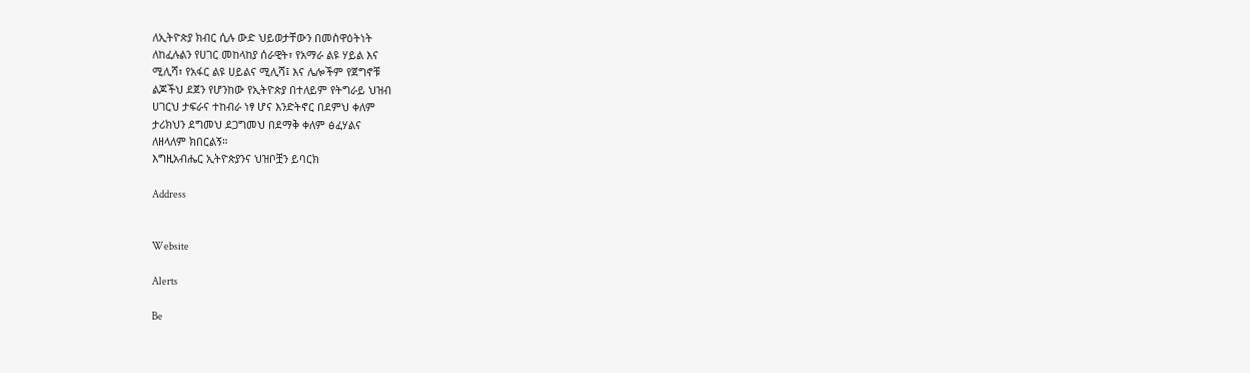ለኢትዮጵያ ክብር ሲሉ ውድ ህይወታቸውን በመስዋዕትነት
ለከፈሉልን የሀገር መከላከያ ሰራዊት፣ የአማራ ልዩ ሃይል እና
ሚሊሻ፣ የአፋር ልዩ ሀይልና ሚሊሻ፤ እና ሌሎችም የጀግኖቹ
ልጆችህ ደጀን የሆንከው የኢትዮጵያ በተለይም የትግራይ ህዝብ
ሀገርህ ታፍራና ተከብራ ነፃ ሆና እንድትኖር በደምህ ቀለም
ታሪክህን ደግመህ ደጋግመህ በደማቅ ቀለም ፅፈሃልና
ለዘላለም ክበርልኝ።
እግዚአብሔር ኢትዮጵያንና ህዝቦቿን ይባርክ

Address


Website

Alerts

Be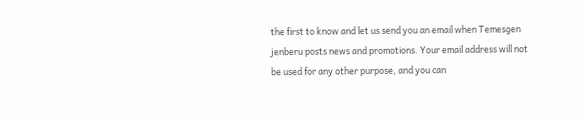the first to know and let us send you an email when Temesgen jenberu posts news and promotions. Your email address will not be used for any other purpose, and you can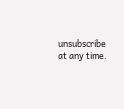unsubscribe at any time.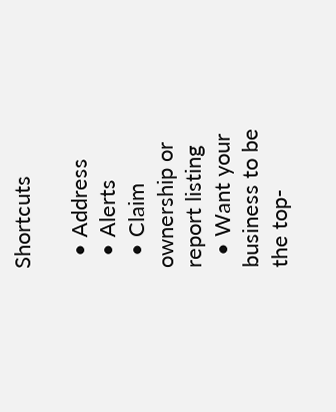Shortcuts

  • Address
  • Alerts
  • Claim ownership or report listing
  • Want your business to be the top-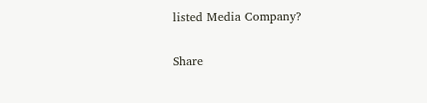listed Media Company?

Share